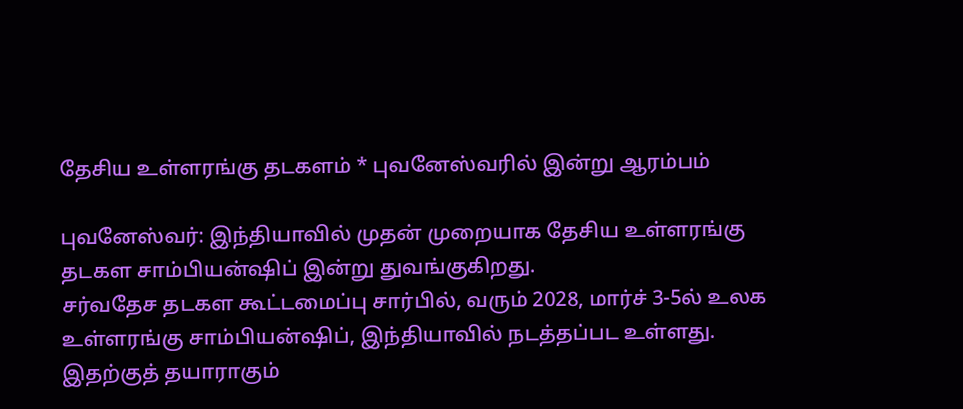தேசிய உள்ளரங்கு தடகளம் * புவனேஸ்வரில் இன்று ஆரம்பம்

புவனேஸ்வர்: இந்தியாவில் முதன் முறையாக தேசிய உள்ளரங்கு தடகள சாம்பியன்ஷிப் இன்று துவங்குகிறது.
சர்வதேச தடகள கூட்டமைப்பு சார்பில், வரும் 2028, மார்ச் 3-5ல் உலக உள்ளரங்கு சாம்பியன்ஷிப், இந்தியாவில் நடத்தப்பட உள்ளது. இதற்குத் தயாராகும்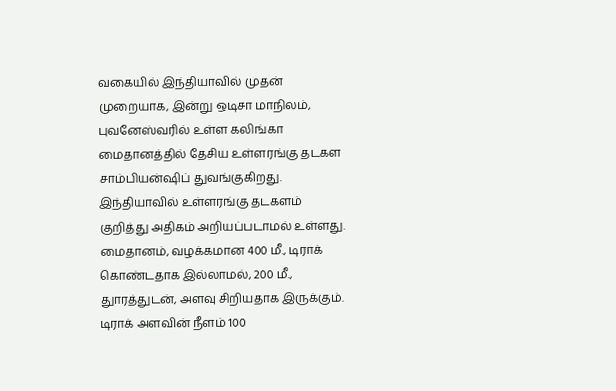வகையில் இந்தியாவில் முதன் முறையாக, இன்று ஒடிசா மாநிலம், புவனேஸ்வரில் உள்ள கலிங்கா மைதானத்தில் தேசிய உள்ளரங்கு தடகள சாம்பியன்ஷிப் துவங்குகிறது.
இந்தியாவில் உள்ளரங்கு தடகளம் குறித்து அதிகம் அறியப்படாமல் உள்ளது. மைதானம், வழக்கமான 400 மீ., டிராக் கொண்டதாக இல்லாமல், 200 மீ., துாரத்துடன், அளவு சிறியதாக இருக்கும். டிராக் அளவின் நீளம் 100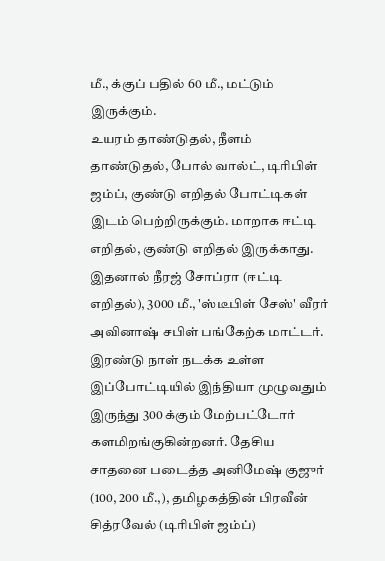மீ., க்குப் பதில் 60 மீ., மட்டும் இருக்கும்.
உயரம் தாண்டுதல், நீளம் தாண்டுதல், போல் வால்ட், டிரிபிள் ஜம்ப், குண்டு எறிதல் போட்டிகள் இடம் பெற்றிருக்கும். மாறாக ஈட்டி எறிதல், குண்டு எறிதல் இருக்காது. இதனால் நீரஜ் சோப்ரா (ஈட்டி எறிதல்), 3000 மீ., 'ஸ்டீபிள் சேஸ்' வீரர் அவினாஷ் சபிள் பங்கேற்க மாட்டர்.
இரண்டு நாள் நடக்க உள்ள இப்போட்டியில் இந்தியா முழுவதும் இருந்து 300 க்கும் மேற்பட்டோர் களமிறங்குகின்றனர். தேசிய சாதனை படைத்த அனிமேஷ் குஜுர் (100, 200 மீ.,), தமிழகத்தின் பிரவீன் சித்ரவேல் (டிரிபிள் ஜம்ப்)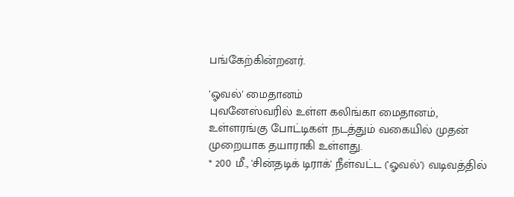பங்கேற்கின்றனர்.

'ஓவல்' மைதானம்
புவனேஸ்வரில் உள்ள கலிங்கா மைதானம், உள்ளரங்கு போட்டிகள் நடத்தும் வகையில் முதன் முறையாக தயாராகி உள்ளது.
* 200 மீ., 'சின்தடிக் டிராக்' நீள்வட்ட ('ஓவல்') வடிவத்தில்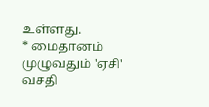உள்ளது.
* மைதானம் முழுவதும் 'ஏசி' வசதி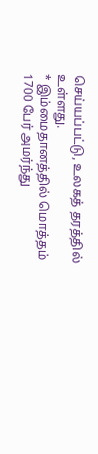செய்யப்பட்டு, உலகத் தரத்தில் உள்ளது.
* இம்மைதானத்தில் மொத்தம் 1700 பேர் அமர்ந்து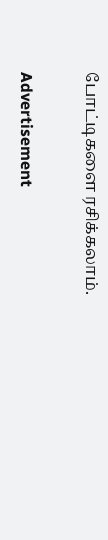போட்டிகளை ரசிக்கலாம்.

Advertisement